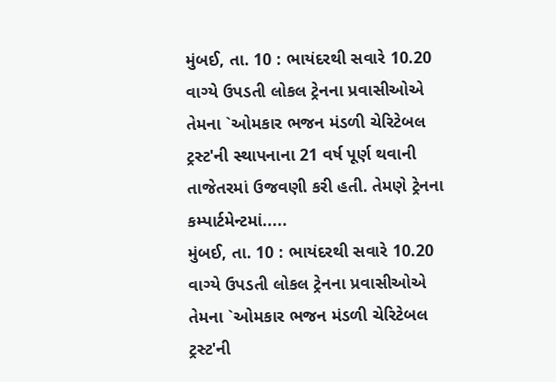મુંબઈ, તા. 10 : ભાયંદરથી સવારે 10.20 વાગ્યે ઉપડતી લોકલ ટ્રેનના પ્રવાસીઓએ તેમના `ઓમકાર ભજન મંડળી ચેરિટેબલ ટ્રસ્ટ'ની સ્થાપનાના 21 વર્ષ પૂર્ણ થવાની તાજેતરમાં ઉજવણી કરી હતી. તેમણે ટ્રેનના કમ્પાર્ટમેન્ટમાં.....
મુંબઈ, તા. 10 : ભાયંદરથી સવારે 10.20 વાગ્યે ઉપડતી લોકલ ટ્રેનના પ્રવાસીઓએ તેમના `ઓમકાર ભજન મંડળી ચેરિટેબલ ટ્રસ્ટ'ની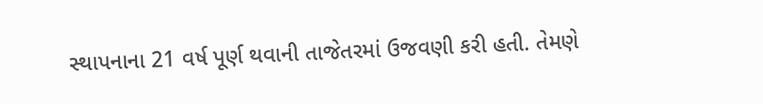સ્થાપનાના 21 વર્ષ પૂર્ણ થવાની તાજેતરમાં ઉજવણી કરી હતી. તેમણે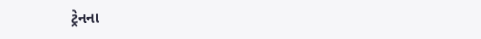ટ્રેનના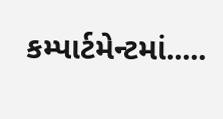કમ્પાર્ટમેન્ટમાં.....